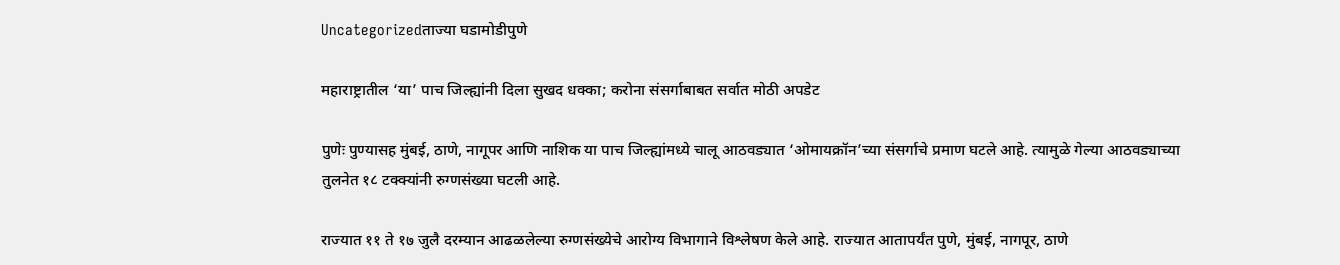Uncategorizedताज्या घडामोडीपुणे

महाराष्ट्रातील ‘या’ पाच जिल्ह्यांनी दिला सुखद धक्का; करोना संसर्गाबाबत सर्वात मोठी अपडेट

पुणेः पुण्यासह मुंबई, ठाणे, नागूपर आणि नाशिक या पाच जिल्ह्यांमध्ये चालू आठवड्यात ‘ओमायक्रॉन’च्या संसर्गाचे प्रमाण घटले आहे. त्यामुळे गेल्या आठवड्याच्या तुलनेत १८ टक्क्यांनी रुग्णसंख्या घटली आहे.

राज्यात ११ ते १७ जुलै दरम्यान आढळलेल्या रुग्णसंख्येचे आरोग्य विभागाने विश्लेषण केले आहे. राज्यात आतापर्यंत पुणे, मुंबई, नागपूर, ठाणे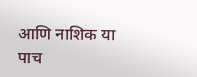आणि नाशिक या पाच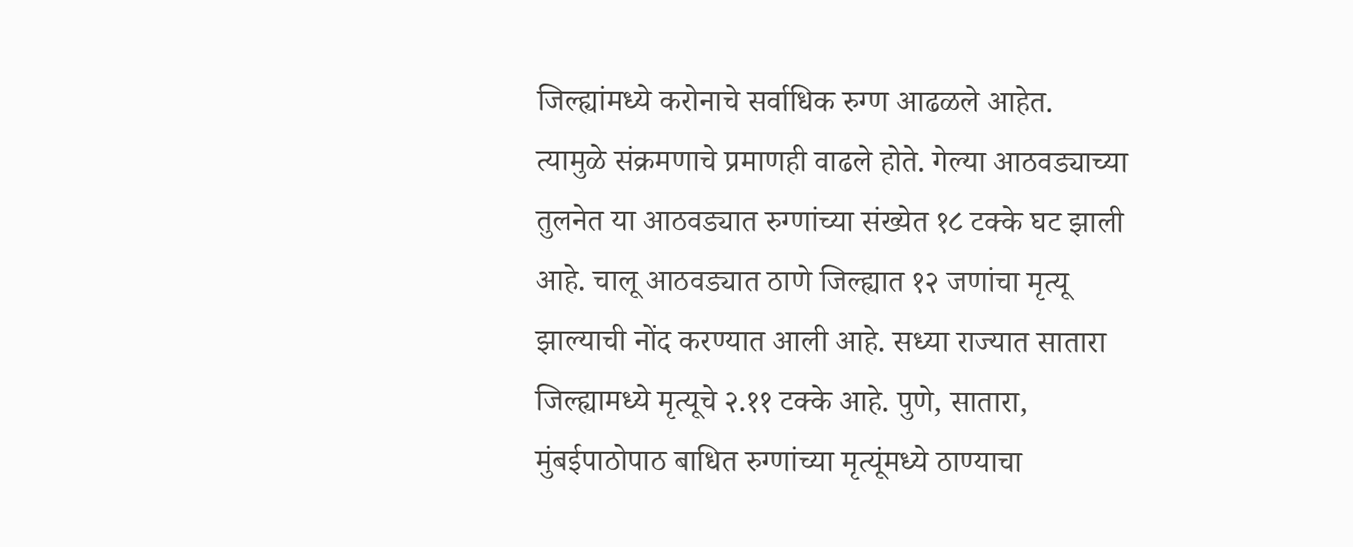जिल्ह्यांमध्ये करोनाचे सर्वाधिक रुग्ण आढळले आहेत. त्यामुळे संक्रमणाचे प्रमाणही वाढले होते. गेल्या आठवड्याच्या तुलनेत या आठवड्यात रुग्णांच्या संख्येत १८ टक्के घट झाली आहे. चालू आठवड्यात ठाणे जिल्ह्यात १२ जणांचा मृत्यू झाल्याची नोंद करण्यात आली आहे. सध्या राज्यात सातारा जिल्ह्यामध्ये मृत्यूचे २.११ टक्के आहे. पुणे, सातारा, मुंबईपाठोपाठ बाधित रुग्णांच्या मृत्यूंमध्ये ठाण्याचा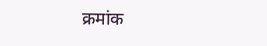क्रमांक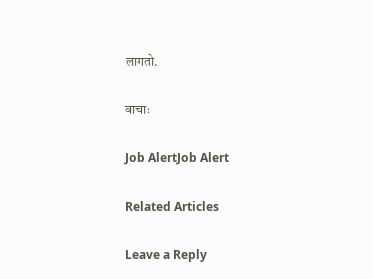लागतो.

वाचाः

Job AlertJob Alert

Related Articles

Leave a Reply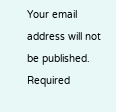Your email address will not be published. Required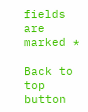fields are marked *

Back to top button